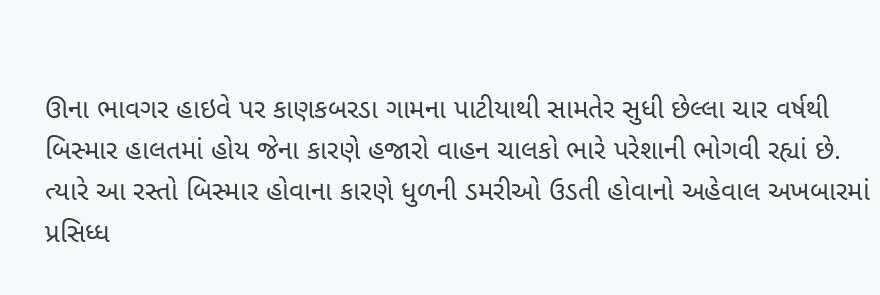ઊના ભાવગર હાઇવે પર કાણકબરડા ગામના પાટીયાથી સામતેર સુધી છેલ્લા ચાર વર્ષથી બિસ્માર હાલતમાં હોય જેના કારણે હજારો વાહન ચાલકો ભારે પરેશાની ભોગવી રહ્યાં છે. ત્યારે આ રસ્તો બિસ્માર હોવાના કારણે ધુળની ડમરીઓ ઉડતી હોવાનો અહેવાલ અખબારમાં પ્રસિધ્ધ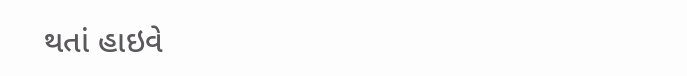થતાં હાઇવે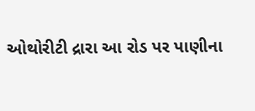ઓથોરીટી દ્રારા આ રોડ પર પાણીના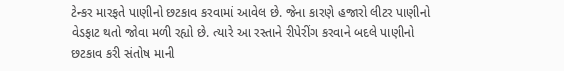ટેન્કર મારફતે પાણીનો છટકાવ કરવામાં આવેલ છે. જેના કારણે હજારો લીટર પાણીનો વેડફાટ થતો જોવા મળી રહ્યો છે. ત્યારે આ રસ્તાને રીપેરીંગ કરવાને બદલે પાણીનો છટકાવ કરી સંતોષ માની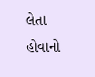લેતા હોવાનો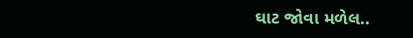ઘાટ જોવા મળેલ..